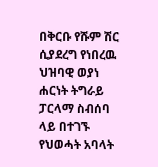በቅርቡ የሹም ሽር ሲያደረግ የነበረዉ ህዝባዊ ወያነ ሐርነት ትግራይ ፓርላማ ስብሰባ ላይ በተገኙ የህወሓት አባላት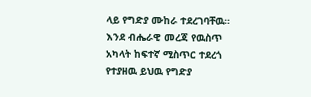ላይ የግድያ ሙከራ ተደረገባቸዉ። እንደ ብሔራዊ መረጃ የዉስጥ አካላት ከፍተኛ ሚስጥር ተደረጎ የተያዘዉ ይህዉ የግድያ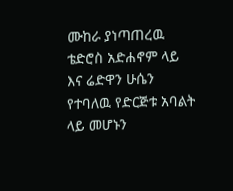ሙከራ ያነጣጠረዉ ቴድሮስ አድሐኖም ላይ እና ሬድዋን ሁሴን የተባለዉ የድርጅቱ አባልት ላይ መሆኑን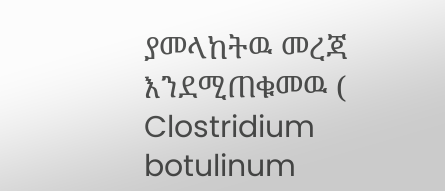ያመላከትዉ መረጃ እንደሚጠቁመዉ ( Clostridium botulinum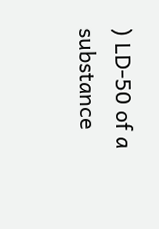) LD-50 of a substance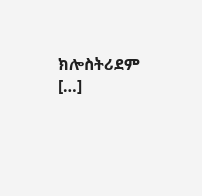ክሎስትሪደም […]